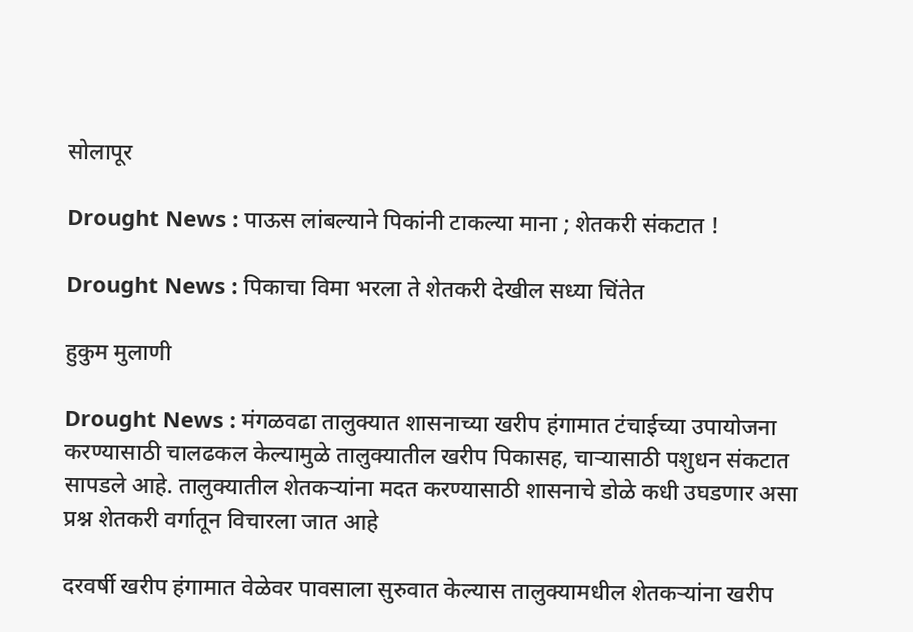सोलापूर

Drought News : पाऊस लांबल्याने पिकांनी टाकल्या माना ; शेतकरी संकटात !

Drought News : पिकाचा विमा भरला ते शेतकरी देखील सध्या चिंतेत

हुकुम मुलाणी

Drought News : मंगळवढा तालुक्यात शासनाच्या खरीप हंगामात टंचाईच्या उपायोजना करण्यासाठी चालढकल केल्यामुळे तालुक्यातील खरीप पिकासह, चाऱ्यासाठी पशुधन संकटात सापडले आहे. तालुक्यातील शेतकऱ्यांना मदत करण्यासाठी शासनाचे डोळे कधी उघडणार असा प्रश्न शेतकरी वर्गातून विचारला जात आहे

दरवर्षी खरीप हंगामात वेळेवर पावसाला सुरुवात केल्यास तालुक्यामधील शेतकऱ्यांना खरीप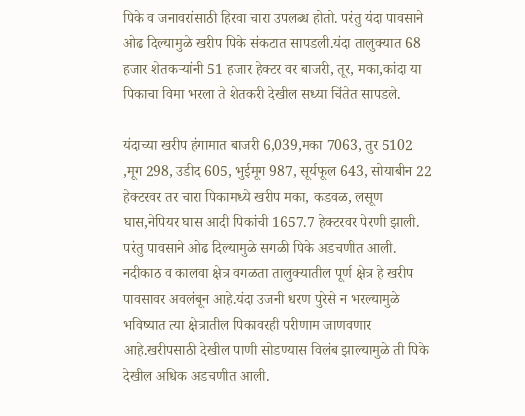पिके व जनावरांसाठी हिरवा चारा उपलब्ध होतो. परंतु यंदा पावसाने ओढ दिल्यामुळे खरीप पिके संकटात सापडली.यंदा तालुक्यात 68 हजार शेतकऱ्यांनी 51 हजार हेक्टर वर बाजरी, तूर, मका,कांदा या पिकाचा विमा भरला ते शेतकरी देखील सध्या चिंतेत सापडले.

यंदाच्या खरीप हंगामात बाजरी 6,039,मका 7063, तुर 5102 ,मूग 298, उडीद 605, भुईमूग 987, सूर्यफूल 643, सोयाबीन 22 हेक्टरवर तर चारा पिकामध्ये खरीप मका, कडवळ, लसूण घास,नेपियर घास आदी पिकांची 1657.7 हेक्‍टरवर पेरणी झाली. परंतु पावसाने ओढ दिल्यामुळे सगळी पिके अडचणीत आली. नदीकाठ व कालवा क्षेत्र वगळता तालुक्यातील पूर्ण क्षेत्र हे खरीप पावसावर अवलंबून आहे.यंदा उजनी धरण पुरेसे न भरल्यामुळे भविष्यात त्या क्षेत्रातील पिकावरही परीणाम जाणवणार आहे.खरीपसाठी देखील पाणी सोडण्यास विलंब झाल्यामुळे ती पिके देखील अधिक अडचणीत आली.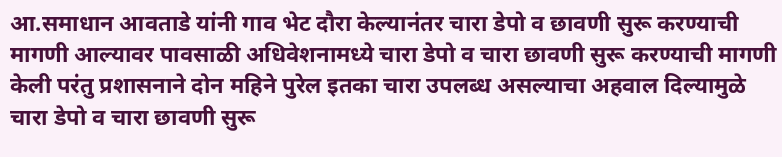आ.समाधान आवताडे यांनी गाव भेट दौरा केल्यानंतर चारा डेपो व छावणी सुरू करण्याची मागणी आल्यावर पावसाळी अधिवेशनामध्ये चारा डेपो व चारा छावणी सुरू करण्याची मागणी केली परंतु प्रशासनाने दोन महिने पुरेल इतका चारा उपलब्ध असल्याचा अहवाल दिल्यामुळे चारा डेपो व चारा छावणी सुरू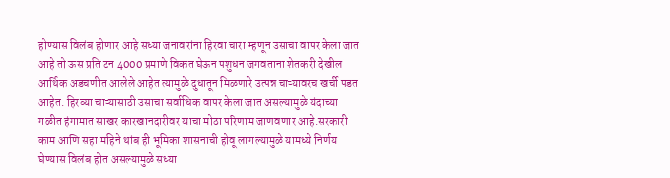होण्यास विलंब होणार आहे सध्या जनावरांना हिरवा चारा म्हणून उसाचा वापर केला जात आहे तो ऊस प्रति टन 4000 प्रमाणे विकत घेऊन पशुधन जगवताना शेतकरी देखील आर्थिक अडचणीत आलेले आहेत त्यामुळे दुधातून मिळणारे उत्पन्न चाऱ्यावरच खर्ची पडत आहेत. हिरव्या चाऱ्यासाठी उसाचा सर्वाधिक वापर केला जात असल्यामुळे यंदाच्या गळीत हंगामात साखर कारखानदारीवर याचा मोठा परिणाम जाणवणार आहे.सरकारी काम आणि सहा महिने थांब ही भूमिका शासनाची होवू लागल्यामुळे यामध्ये निर्णय घेण्यास विलंब होत असल्यामुळे सध्या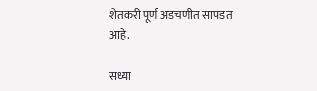शेतकरी पूर्ण अडचणीत सापडत आहे.

सध्या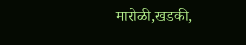मारोळी,खडकी,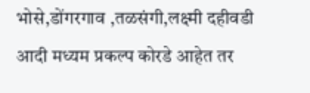भोसे,डोंगरगाव ,तळसंगी,लक्ष्मी दहीवडी आदी मध्यम प्रकल्प कोरडे आहेत तर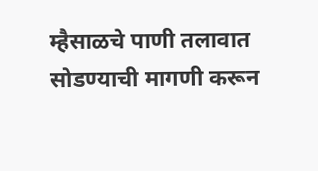म्हैसाळचे पाणी तलावात सोडण्याची मागणी करून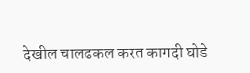देखील चालढकल करत कागदी घोडे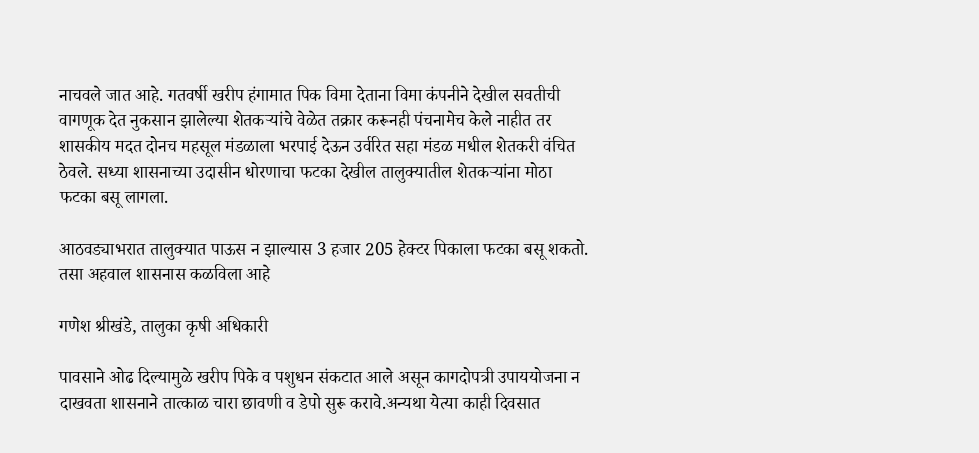नाचवले जात आहे. गतवर्षी खरीप हंगामात पिक विमा देताना विमा कंपनीने देखील सवतीची वागणूक देत नुकसान झालेल्या शेतकऱ्यांचे वेळेत तक्रार करूनही पंचनामेच केले नाहीत तर शासकीय मदत दोनच महसूल मंडळाला भरपाई देऊन उर्वरित सहा मंडळ मधील शेतकरी वंचित ठेवले. सध्या शासनाच्या उदासीन धोरणाचा फटका देखील तालुक्यातील शेतकऱ्यांना मोठा फटका बसू लागला.

आठवड्याभरात तालुक्यात पाऊस न झाल्यास 3 हजार 205 हेक्टर पिकाला फटका बसू शकतो. तसा अहवाल शासनास कळविला आहे

गणेश श्रीखंडे, तालुका कृषी अधिकारी

पावसाने ओढ दिल्यामुळे खरीप पिके व पशुधन संकटात आले असून कागदोपत्री उपाययोजना न दाखवता शासनाने तात्काळ चारा छावणी व डेपो सुरू करावे.अन्यथा येत्या काही दिवसात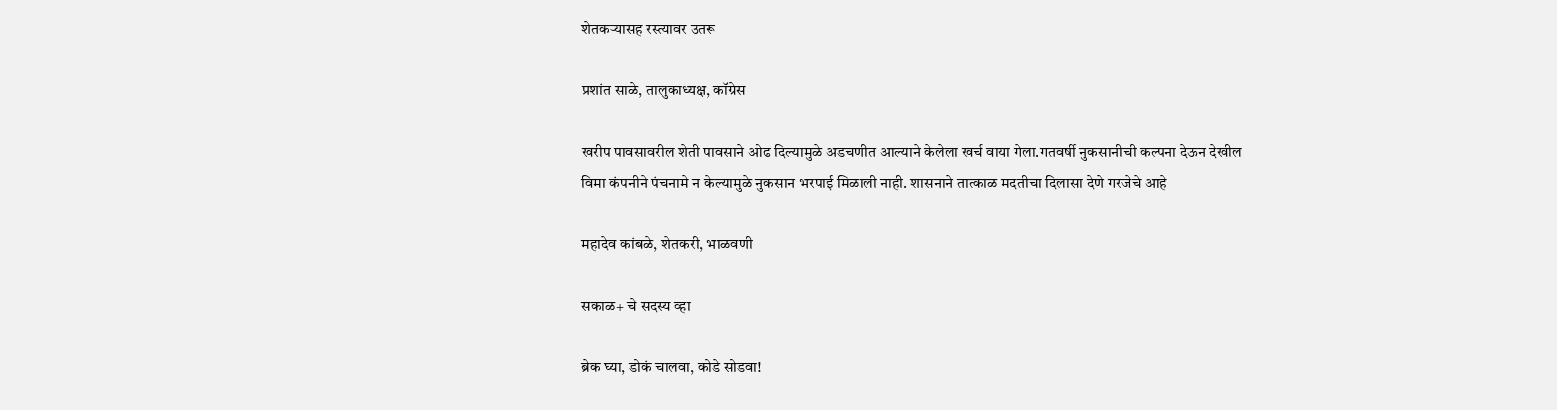शेतकऱ्यासह रस्त्यावर उतरू

प्रशांत साळे, तालुकाध्यक्ष, कॉग्रेस

खरीप पावसावरील शेती पावसाने ओढ दिल्यामुळे अडचणीत आल्याने केलेला खर्च वाया गेला.गतवर्षी नुकसानीची कल्पना देऊन देखील विमा कंपनीने पंचनामे न केल्यामुळे नुकसान भरपाई मिळाली नाही. शासनाने तात्काळ मदतीचा दिलासा देणे गरजेचे आहे

महादेव कांबळे, शेतकरी, भाळवणी

सकाळ+ चे सदस्य व्हा

ब्रेक घ्या, डोकं चालवा, कोडे सोडवा!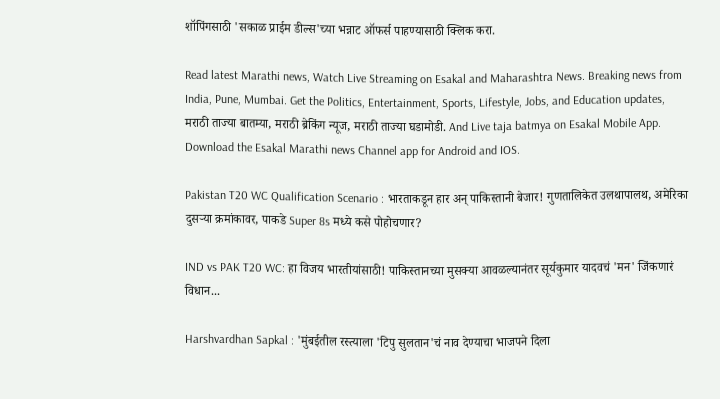शॉपिंगसाठी 'सकाळ प्राईम डील्स'च्या भन्नाट ऑफर्स पाहण्यासाठी क्लिक करा.

Read latest Marathi news, Watch Live Streaming on Esakal and Maharashtra News. Breaking news from India, Pune, Mumbai. Get the Politics, Entertainment, Sports, Lifestyle, Jobs, and Education updates, मराठी ताज्या बातम्या, मराठी ब्रेकिंग न्यूज, मराठी ताज्या घडामोडी. And Live taja batmya on Esakal Mobile App. Download the Esakal Marathi news Channel app for Android and IOS.

Pakistan T20 WC Qualification Scenario : भारताकडून हार अन् पाकिस्तानी बेजार! गुणतालिकेत उलथापालथ, अमेरिका दुसऱ्या क्रमांकावर, पाकडे Super 8s मध्ये कसे पोहोचणार?

IND vs PAK T20 WC: हा विजय भारतीयांसाठी! पाकिस्तानच्या मुसक्या आवळल्यानंतर सूर्यकुमार यादवचं 'मन' जिंकणारं विधान...

Harshvardhan Sapkal : 'मुंबईतील रस्त्याला 'टिपु सुलतान'चं नाव देण्याचा भाजपने दिला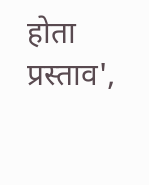होता प्रस्ताव',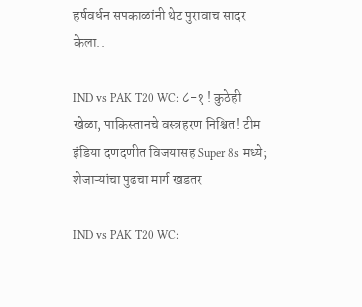हर्षवर्धन सपकाळांनी थेट पुरावाच सादर केला..

IND vs PAK T20 WC: ८-१ ! कुठेही खेळा, पाकिस्तानचे वस्त्रहरण निश्चित! टीम इंडिया दणदणीत विजयासह Super 8s मध्ये; शेजाऱ्यांचा पुढचा मार्ग खडतर

IND vs PAK T20 WC: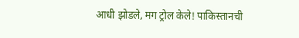आधी झोडले, मग ट्रोल केले! पाकिस्तानची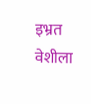इभ्रत वेशीला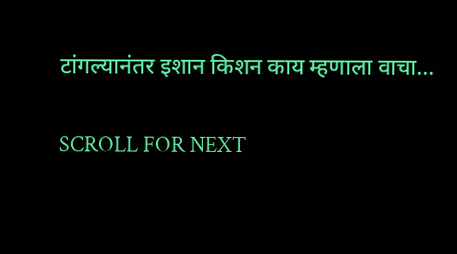टांगल्यानंतर इशान किशन काय म्हणाला वाचा...

SCROLL FOR NEXT